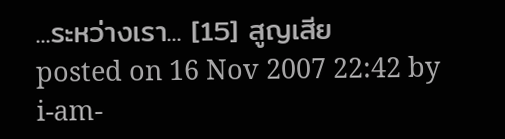...ระหว่างเรา... [15] สูญเสีย
posted on 16 Nov 2007 22:42 by i-am-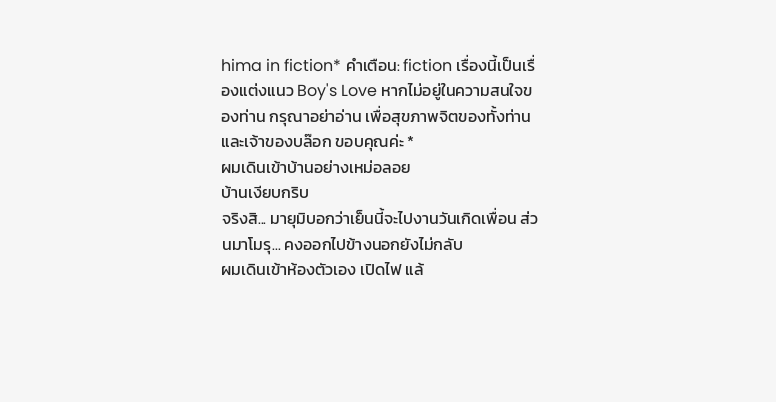hima in fiction* คำเตือน: fiction เรื่องนี้เป็นเรื่องแต่งแนว Boy's Love หากไม่อยู่ในความสนใจของท่าน กรุณาอย่าอ่าน เพื่อสุขภาพจิตของทั้งท่านและเจ้าของบล๊อก ขอบคุณค่ะ *
ผมเดินเข้าบ้านอย่างเหม่อลอย
บ้านเงียบกริบ
จริงสิ... มายุมิบอกว่าเย็นนี้จะไปงานวันเกิดเพื่อน ส่วนมาโมรุ... คงออกไปข้างนอกยังไม่กลับ
ผมเดินเข้าห้องตัวเอง เปิดไฟ แล้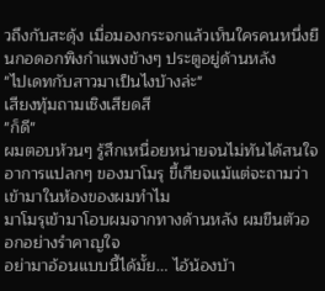วถึงกับสะดุ้ง เมื่อมองกระจกแล้วเห็นใครคนหนึ่งยืนกอดอกพิงกำแพงข้างๆ ประตูอยู่ด้านหลัง
"ไปเดทกับสาวมาเป็นไงบ้างล่ะ"
เสียงทุ้มถามเชิงเสียดสี
"ก็ดี"
ผมตอบห้วนๆ รู้สึกเหนื่อยหน่ายจนไม่ทันได้สนใจอาการแปลกๆ ของมาโมรุ ขี้เกียจแม้แต่จะถามว่าเข้ามาในห้องของผมทำไม
มาโมรุเข้ามาโอบผมจากทางด้านหลัง ผมขืนตัวออกอย่างรำคาญใจ
อย่ามาอ้อนแบบนี้ได้มั้ย... ไอ้น้องบ้า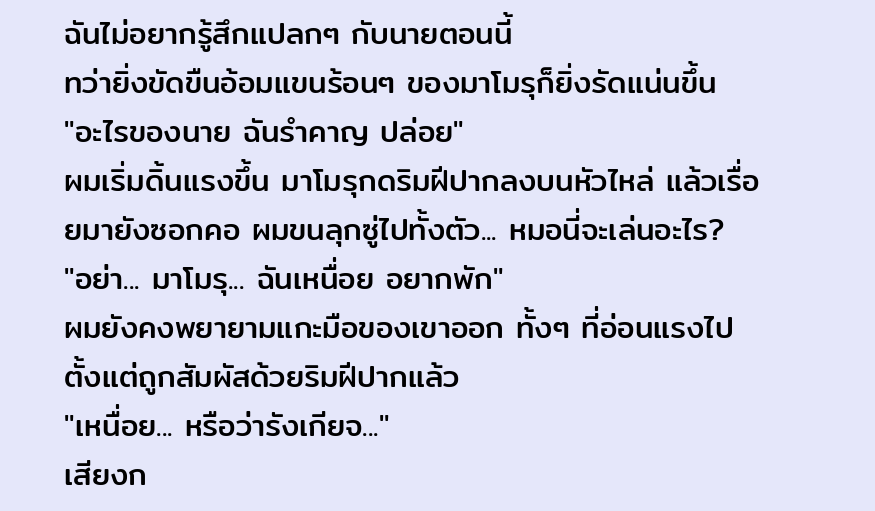ฉันไม่อยากรู้สึกแปลกๆ กับนายตอนนี้
ทว่ายิ่งขัดขืนอ้อมแขนร้อนๆ ของมาโมรุก็ยิ่งรัดแน่นขึ้น
"อะไรของนาย ฉันรำคาญ ปล่อย"
ผมเริ่มดิ้นแรงขึ้น มาโมรุกดริมฝีปากลงบนหัวไหล่ แล้วเรื่อยมายังซอกคอ ผมขนลุกซู่ไปทั้งตัว... หมอนี่จะเล่นอะไร?
"อย่า... มาโมรุ... ฉันเหนื่อย อยากพัก"
ผมยังคงพยายามแกะมือของเขาออก ทั้งๆ ที่อ่อนแรงไปตั้งแต่ถูกสัมผัสด้วยริมฝีปากแล้ว
"เหนื่อย... หรือว่ารังเกียจ..."
เสียงก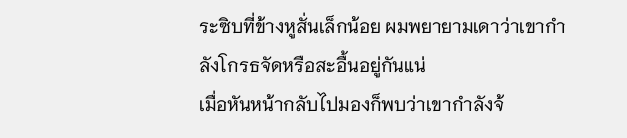ระซิบที่ข้างหูสั่นเล็กน้อย ผมพยายามเดาว่าเขากำลังโกรธจัดหรือสะอื้นอยู่กันแน่
เมื่อหันหน้ากลับไปมองก็พบว่าเขากำลังจ้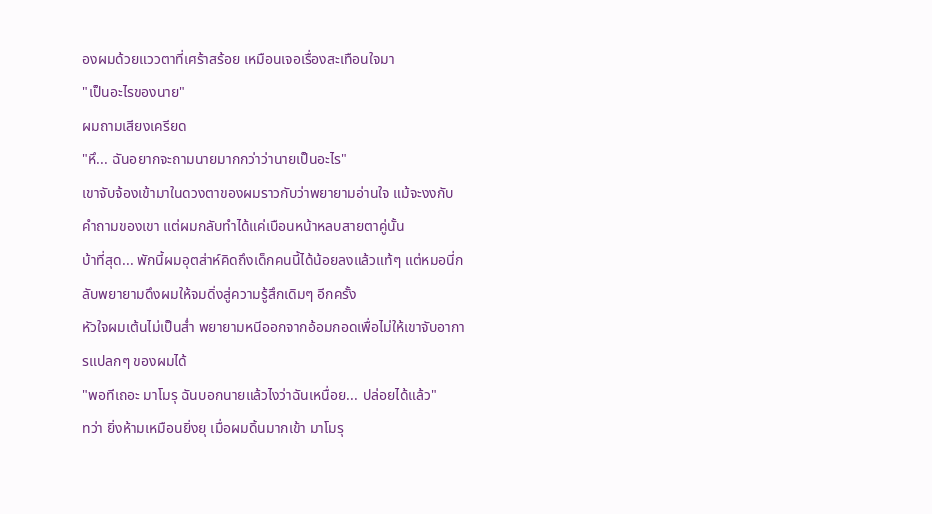องผมด้วยแววตาที่เศร้าสร้อย เหมือนเจอเรื่องสะเทือนใจมา
"เป็นอะไรของนาย"
ผมถามเสียงเครียด
"หึ... ฉันอยากจะถามนายมากกว่าว่านายเป็นอะไร"
เขาจับจ้องเข้ามาในดวงตาของผมราวกับว่าพยายามอ่านใจ แม้จะงงกับคำถามของเขา แต่ผมกลับทำได้แค่เบือนหน้าหลบสายตาคู่นั้น
บ้าที่สุด... พักนี้ผมอุตส่าห์คิดถึงเด็กคนนี้ได้น้อยลงแล้วแท้ๆ แต่หมอนี่กลับพยายามดึงผมให้จมดิ่งสู่ความรู้สึกเดิมๆ อีกครั้ง
หัวใจผมเต้นไม่เป็นส่ำ พยายามหนีออกจากอ้อมกอดเพื่อไม่ให้เขาจับอาการแปลกๆ ของผมได้
"พอทีเถอะ มาโมรุ ฉันบอกนายแล้วไงว่าฉันเหนื่อย... ปล่อยได้แล้ว"
ทว่า ยิ่งห้ามเหมือนยิ่งยุ เมื่อผมดิ้นมากเข้า มาโมรุ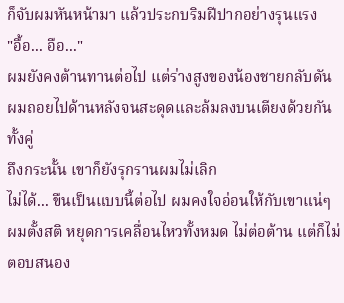ก็จับผมหันหน้ามา แล้วประกบริมฝีปากอย่างรุนแรง
"อื้อ... อือ..."
ผมยังคงต้านทานต่อไป แต่ร่างสูงของน้องชายกลับดันผมถอยไปด้านหลังจนสะดุดและล้มลงบนเตียงด้วยกันทั้งคู่
ถึงกระนั้น เขาก็ยังรุกรานผมไม่เลิก
ไม่ได้... ขืนเป็นแบบนี้ต่อไป ผมคงใจอ่อนให้กับเขาแน่ๆ
ผมตั้งสติ หยุดการเคลื่อนไหวทั้งหมด ไม่ต่อต้าน แต่ก็ไม่ตอบสนอง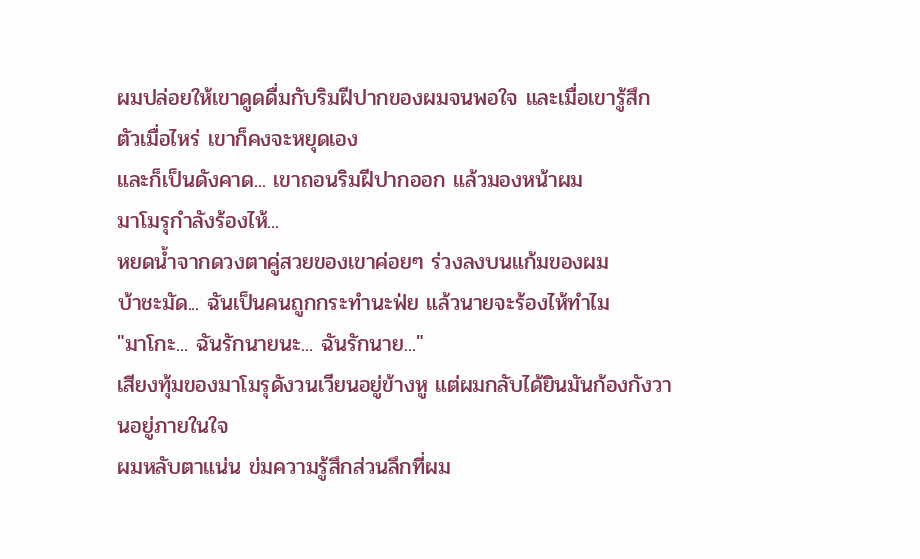ผมปล่อยให้เขาดูดดื่มกับริมฝีปากของผมจนพอใจ และเมื่อเขารู้สึกตัวเมื่อไหร่ เขาก็คงจะหยุดเอง
และก็เป็นดังคาด... เขาถอนริมฝีปากออก แล้วมองหน้าผม
มาโมรุกำลังร้องไห้...
หยดน้ำจากดวงตาคู่สวยของเขาค่อยๆ ร่วงลงบนแก้มของผม
บ้าชะมัด... ฉันเป็นคนถูกกระทำนะฟ่ย แล้วนายจะร้องไห้ทำไม
"มาโกะ... ฉันรักนายนะ... ฉันรักนาย..."
เสียงทุ้มของมาโมรุดังวนเวียนอยู่ข้างหู แต่ผมกลับได้ยินมันก้องกังวานอยู่ภายในใจ
ผมหลับตาแน่น ข่มความรู้สึกส่วนลึกที่ผม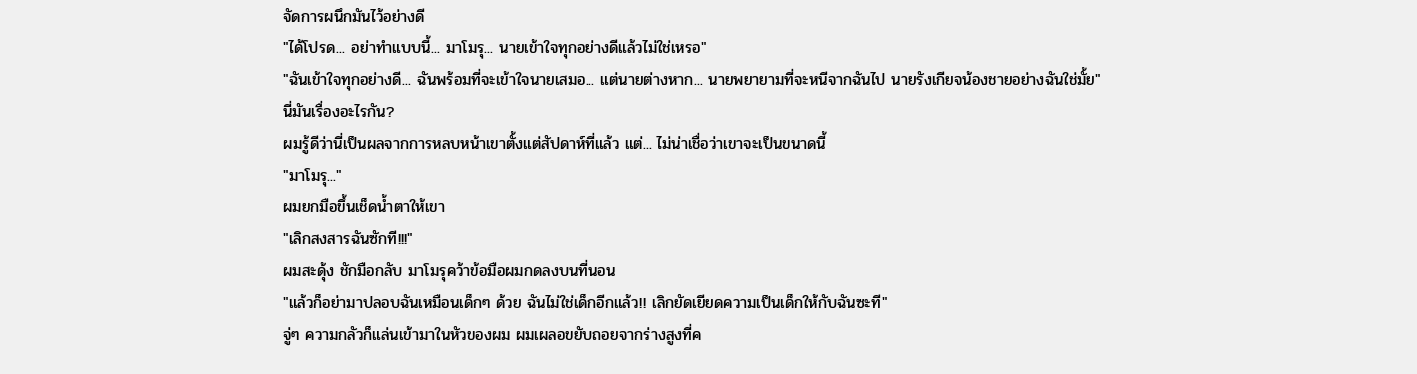จัดการผนึกมันไว้อย่างดี
"ได้โปรด... อย่าทำแบบนี้... มาโมรุ... นายเข้าใจทุกอย่างดีแล้วไม่ใช่เหรอ"
"ฉันเข้าใจทุกอย่างดี... ฉันพร้อมที่จะเข้าใจนายเสมอ... แต่นายต่างหาก... นายพยายามที่จะหนีจากฉันไป นายรังเกียจน้องชายอย่างฉันใช่มั้ย"
นี่มันเรื่องอะไรกัน?
ผมรู้ดีว่านี่เป็นผลจากการหลบหน้าเขาตั้งแต่สัปดาห์ที่แล้ว แต่... ไม่น่าเชื่อว่าเขาจะเป็นขนาดนี้
"มาโมรุ..."
ผมยกมือขึ้นเช็ดน้ำตาให้เขา
"เลิกสงสารฉันซักที!!!"
ผมสะดุ้ง ชักมือกลับ มาโมรุคว้าข้อมือผมกดลงบนที่นอน
"แล้วก็อย่ามาปลอบฉันเหมือนเด็กๆ ด้วย ฉันไม่ใช่เด็กอีกแล้ว!! เลิกยัดเยียดความเป็นเด็กให้กับฉันซะที"
จู่ๆ ความกลัวก็แล่นเข้ามาในหัวของผม ผมเผลอขยับถอยจากร่างสูงที่ค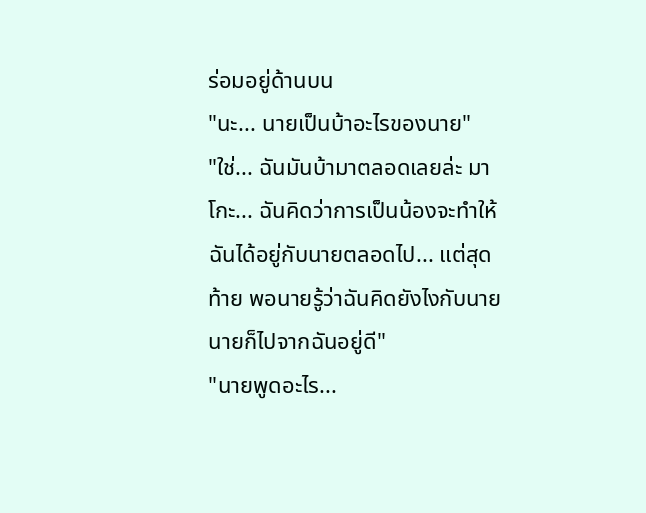ร่อมอยู่ด้านบน
"นะ... นายเป็นบ้าอะไรของนาย"
"ใช่... ฉันมันบ้ามาตลอดเลยล่ะ มาโกะ... ฉันคิดว่าการเป็นน้องจะทำให้ฉันได้อยู่กับนายตลอดไป... แต่สุดท้าย พอนายรู้ว่าฉันคิดยังไงกับนาย นายก็ไปจากฉันอยู่ดี"
"นายพูดอะไร...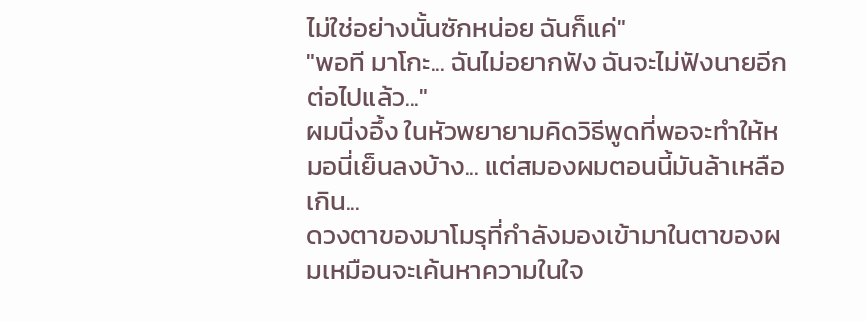ไม่ใช่อย่างนั้นซักหน่อย ฉันก็แค่"
"พอที มาโกะ... ฉันไม่อยากฟัง ฉันจะไม่ฟังนายอีกต่อไปแล้ว..."
ผมนิ่งอึ้ง ในหัวพยายามคิดวิธีพูดที่พอจะทำให้หมอนี่เย็นลงบ้าง... แต่สมองผมตอนนี้มันล้าเหลือเกิน...
ดวงตาของมาโมรุที่กำลังมองเข้ามาในตาของผมเหมือนจะเค้นหาความในใจ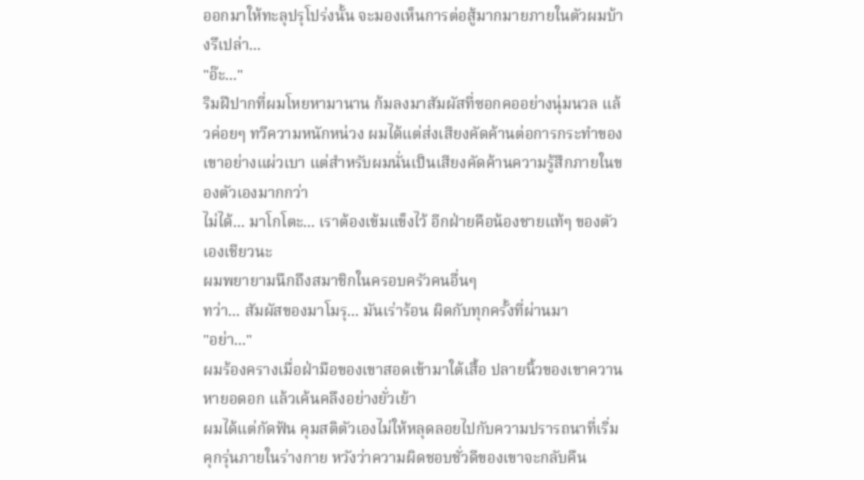ออกมาให้ทะลุปรุโปร่งนั้น จะมองเห็นการต่อสู้มากมายภายในตัวผมบ้างรึเปล่า...
"อ๊ะ..."
ริมฝีปากที่ผมโหยหามานาน ก้มลงมาสัมผัสที่ซอกคออย่างนุ่มนวล แล้วค่อยๆ ทวีความหนักหน่วง ผมได้แต่ส่งเสียงคัดค้านต่อการกระทำของเขาอย่างแผ่วเบา แต่สำหรับผมนั่นเป็นเสียงคัดค้านความรู้สึกภายในของตัวเองมากกว่า
ไม่ได้... มาโกโตะ... เราต้องเข้มแข็งไว้ อีกฝ่ายคือน้องชายแท้ๆ ของตัวเองเชียวนะ
ผมพยายามนึกถึงสมาชิกในครอบครัวคนอื่นๆ
ทว่า... สัมผัสของมาโมรุ... มันเร่าร้อน ผิดกับทุกครั้งที่ผ่านมา
"อย่า..."
ผมร้องครางเมื่อฝ่ามือของเขาสอดเข้ามาใต้เสื้อ ปลายนิ้วของเขาควานหายอดอก แล้วเค้นคลึงอย่างยั่วเย้า
ผมได้แต่กัดฟัน คุมสติตัวเองไม่ให้หลุดลอยไปกับความปรารถนาที่เริ่มคุกรุ่นภายในร่างกาย หวังว่าความผิดชอบชั่วดีของเขาจะกลับคืน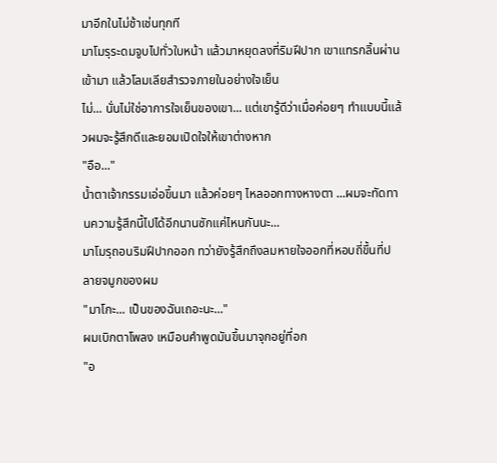มาอีกในไม่ช้าเช่นทุกที
มาโมรุระดมจูบไปทั่วใบหน้า แล้วมาหยุดลงที่ริมฝีปาก เขาแทรกลิ้นผ่านเข้ามา แล้วโลมเลียสำรวจภายในอย่างใจเย็น
ไม่... นั่นไม่ใช่อาการใจเย็นของเขา... แต่เขารู้ดีว่าเมื่อค่อยๆ ทำแบบนี้แล้วผมจะรู้สึกดีและยอมเปิดใจให้เขาต่างหาก
"อือ..."
น้ำตาเจ้ากรรมเอ่อขึ้นมา แล้วค่อยๆ ไหลออกทางหางตา ...ผมจะทัดทานความรู้สึกนี้ไปได้อีกนานซักแค่ไหนกันนะ...
มาโมรุถอนริมฝีปากออก ทว่ายังรู้สึกถึงลมหายใจออกที่หอบถี่ขึ้นที่ปลายจมูกของผม
"มาโกะ... เป็นของฉันเถอะนะ..."
ผมเบิกตาโพลง เหมือนคำพูดมันขึ้นมาจุกอยู่ที่อก
"อ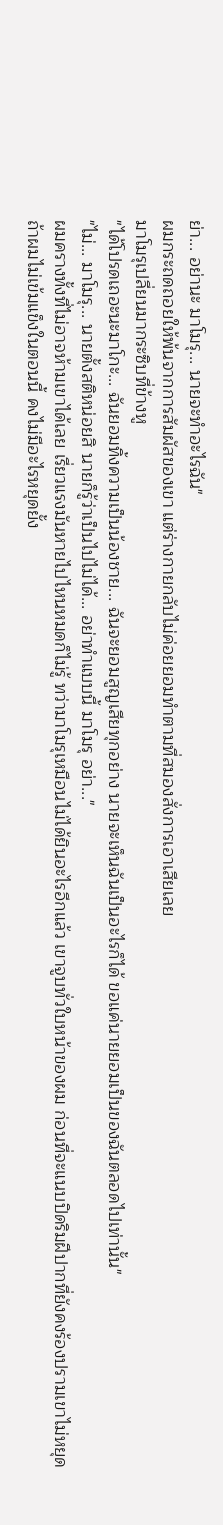ย่า... อย่านะ มาโมรุ... นายจะทำอะไรฉัน"
ผมกระถดถอยให้พ้นจากการสัมผัสของเขา แต่ร่างกายกลับไม่ค่อยยอมทำตามที่สมองสั่งการเอาเสียเลย
มาโมรุเปลี่ยนมากระซิบที่ข้างหู
"ได้โปรดเถอะนะมาโกะ... ฉันยอมทิ้งความเป็นน้องชาย... ฉันจะยอมสูญเสียทุกอย่าง นายจะเห็นฉันเป็นอะไรก็ได้ ขอแค่นายยอมเป็นของฉันตลอดไปเท่านั้น"
"ไม่... มาโมรุ... นายตั้งสติหน่อยสิ นายก็รู้ว่าเป็นไปไม่ได้... อย่าทำแบบนี้ มาโมรุ อย่า..."
ผมครางทั้งที่ไม่อาจห้ามเขาได้เลย เรี่ยวแรงมันหายไปไหนหมดก็ไม่รู้ ทว่ามาโมรุเหมือนไม่ได้ยินอะไรอีกแล้ว เขาจูบทั่วใบหน้าของผม ก่อนที่จะแนบปิดริมฝีปากที่ยังคงร้องปรามเขาไม่หยุด
ถ้าผมไม่เข้มแข็งในตอนนี้ คงไม่มีอะไรหยุดยั้ง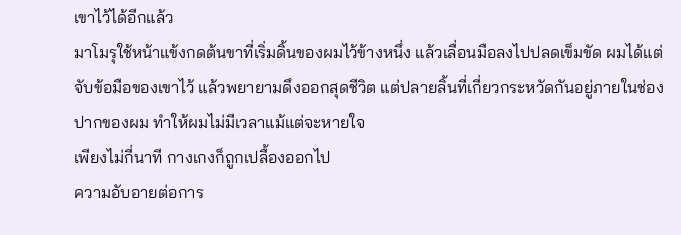เขาไว้ได้อีกแล้ว
มาโมรุใช้หน้าแข้งกดต้นขาที่เริ่มดิ้นของผมไว้ข้างหนึ่ง แล้วเลื่อนมือลงไปปลดเข็มขัด ผมได้แต่จับข้อมือของเขาไว้ แล้วพยายามดึงออกสุดชีวิต แต่ปลายลิ้นที่เกี่ยวกระหวัดกันอยู่ภายในช่องปากของผม ทำให้ผมไม่มีเวลาแม้แต่จะหายใจ
เพียงไม่กี่นาที กางเกงก็ถูกเปลื้องออกไป
ความอับอายต่อการ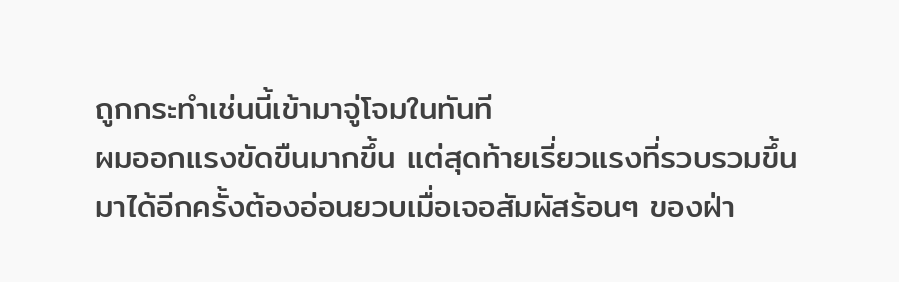ถูกกระทำเช่นนี้เข้ามาจู่โจมในทันที
ผมออกแรงขัดขืนมากขึ้น แต่สุดท้ายเรี่ยวแรงที่รวบรวมขึ้นมาได้อีกครั้งต้องอ่อนยวบเมื่อเจอสัมผัสร้อนๆ ของฝ่า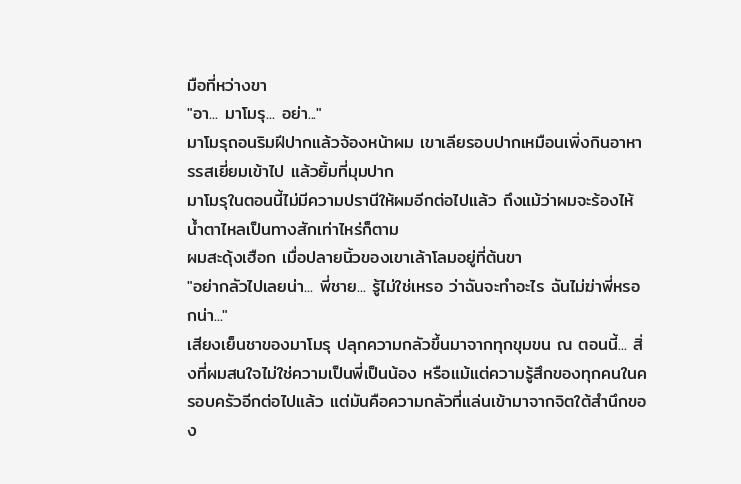มือที่หว่างขา
"อา... มาโมรุ... อย่า..."
มาโมรุถอนริมฝีปากแล้วจ้องหน้าผม เขาเลียรอบปากเหมือนเพิ่งกินอาหารรสเยี่ยมเข้าไป แล้วยิ้มที่มุมปาก
มาโมรุในตอนนี้ไม่มีความปรานีให้ผมอีกต่อไปแล้ว ถึงแม้ว่าผมจะร้องไห้ น้ำตาไหลเป็นทางสักเท่าไหร่ก็ตาม
ผมสะดุ้งเฮือก เมื่อปลายนิ้วของเขาเล้าโลมอยู่ที่ต้นขา
"อย่ากลัวไปเลยน่า... พี่ชาย... รู้ไม่ใช่เหรอ ว่าฉันจะทำอะไร ฉันไม่ฆ่าพี่หรอกน่า..."
เสียงเย็นชาของมาโมรุ ปลุกความกลัวขึ้นมาจากทุกขุมขน ณ ตอนนี้... สิ่งที่ผมสนใจไม่ใช่ความเป็นพี่เป็นน้อง หรือแม้แต่ความรู้สึกของทุกคนในครอบครัวอีกต่อไปแล้ว แต่มันคือความกลัวที่แล่นเข้ามาจากจิตใต้สำนึกของ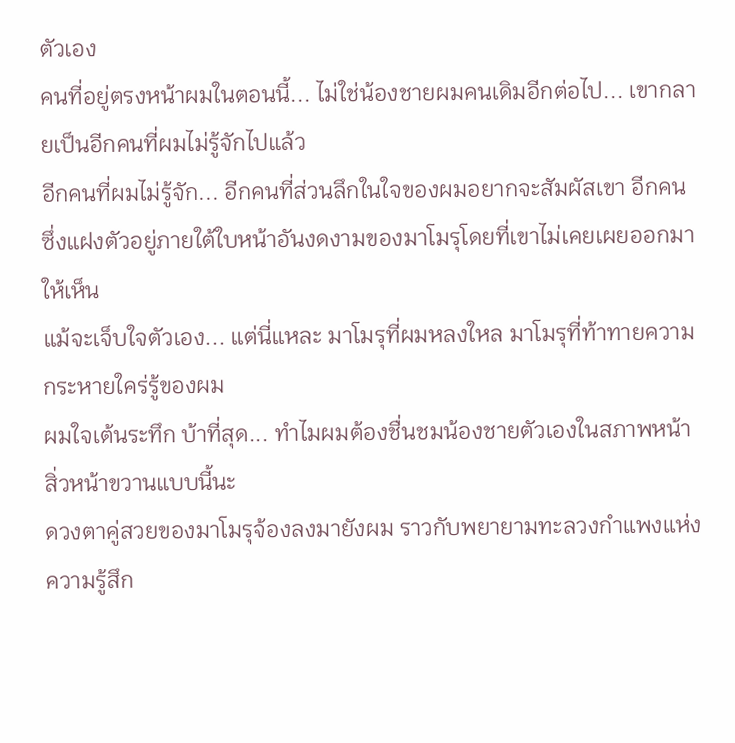ตัวเอง
คนที่อยู่ตรงหน้าผมในตอนนี้... ไม่ใช่น้องชายผมคนเดิมอีกต่อไป... เขากลายเป็นอีกคนที่ผมไม่รู้จักไปแล้ว
อีกคนที่ผมไม่รู้จัก... อีกคนที่ส่วนลึกในใจของผมอยากจะสัมผัสเขา อีกคนซึ่งแฝงตัวอยู่ภายใต้ใบหน้าอันงดงามของมาโมรุโดยที่เขาไม่เคยเผยออกมาให้เห็น
แม้จะเจ็บใจตัวเอง... แต่นี่แหละ มาโมรุที่ผมหลงใหล มาโมรุที่ท้าทายความกระหายใคร่รู้ของผม
ผมใจเต้นระทึก บ้าที่สุด... ทำไมผมต้องชื่นชมน้องชายตัวเองในสภาพหน้าสิ่วหน้าขวานแบบนี้นะ
ดวงตาคู่สวยของมาโมรุจ้องลงมายังผม ราวกับพยายามทะลวงกำแพงแห่งความรู้สึก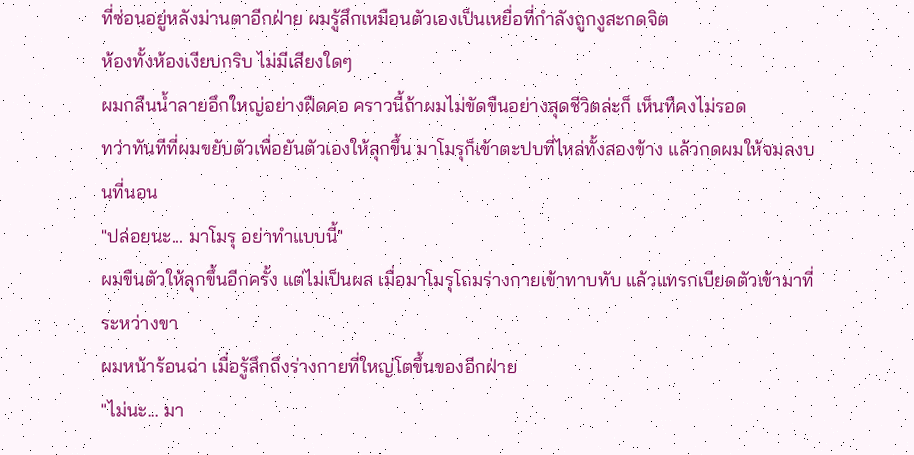ที่ซ่อนอยู่หลังม่านตาอีกฝ่าย ผมรู้สึกเหมือนตัวเองเป็นเหยื่อที่กำลังถูกงูสะกดจิต
ห้องทั้งห้องเงียบกริบ ไม่มีเสียงใดๆ
ผมกลืนน้ำลายอึกใหญ่อย่างฝืดคอ คราวนี้ถ้าผมไม่ขัดขืนอย่างสุดชีวิตล่ะก็ เห็นทีคงไม่รอด
ทว่าทันทีที่ผมขยับตัวเพื่อยันตัวเองให้ลุกขึ้น มาโมรุก็เข้าตะปบที่ไหล่ทั้งสองข้าง แล้วกดผมให้จมลงบนที่นอน
"ปล่อยนะ... มาโมรุ อย่าทำแบบนี้"
ผมขืนตัวให้ลุกขึ้นอีกครั้ง แต่ไม่เป็นผล เมื่อมาโมรุโถมร่างกายเข้าทาบทับ แล้วแทรกเบียดตัวเข้ามาที่ระหว่างขา
ผมหน้าร้อนฉ่า เมื่อรู้สึกถึงร่างกายที่ใหญ่โตขึ้นของอีกฝ่าย
"ไม่นะ... มา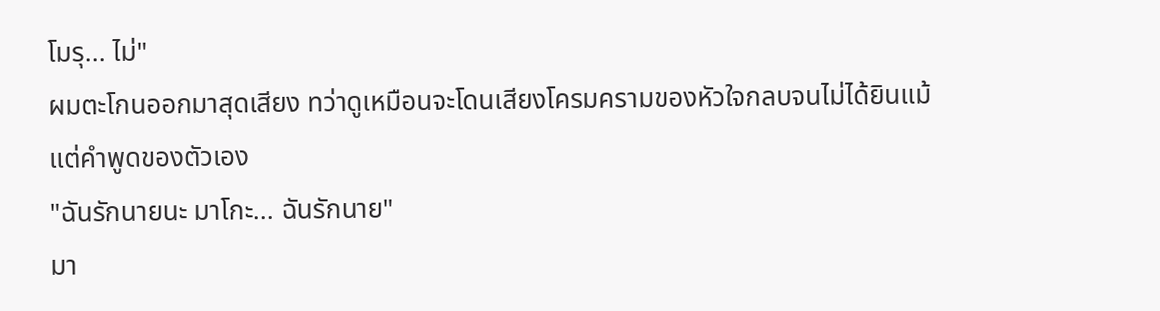โมรุ... ไม่"
ผมตะโกนออกมาสุดเสียง ทว่าดูเหมือนจะโดนเสียงโครมครามของหัวใจกลบจนไม่ได้ยินแม้แต่คำพูดของตัวเอง
"ฉันรักนายนะ มาโกะ... ฉันรักนาย"
มา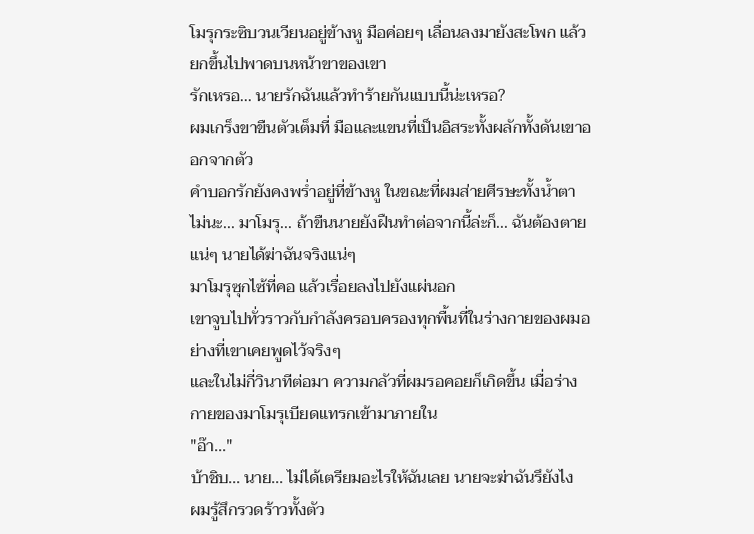โมรุกระซิบวนเวียนอยู่ข้างหู มือค่อยๆ เลื่อนลงมายังสะโพก แล้วยกขึ้นไปพาดบนหน้าขาของเขา
รักเหรอ... นายรักฉันแล้วทำร้ายกันแบบนี้น่ะเหรอ?
ผมเกร็งขาขืนตัวเต็มที่ มือและแขนที่เป็นอิสระทั้งผลักทั้งดันเขาออกจากตัว
คำบอกรักยังคงพร่ำอยู่ที่ข้างหู ในขณะที่ผมส่ายศีรษะทั้งน้ำตา
ไม่นะ... มาโมรุ... ถ้าขืนนายยังฝืนทำต่อจากนี้ล่ะก็... ฉันต้องตายแน่ๆ นายได้ฆ่าฉันจริงแน่ๆ
มาโมรุซุกไซ้ที่คอ แล้วเรื่อยลงไปยังแผ่นอก
เขาจูบไปทั่วราวกับกำลังครอบครองทุกพื้นที่ในร่างกายของผมอย่างที่เขาเคยพูดไว้จริงๆ
และในไม่กี่วินาทีต่อมา ความกลัวที่ผมรอคอยก็เกิดขึ้น เมื่อร่างกายของมาโมรุเบียดแทรกเข้ามาภายใน
"อ๊า..."
บ้าชิบ... นาย... ไม่ได้เตรียมอะไรให้ฉันเลย นายจะฆ่าฉันรึยังไง
ผมรู้สึกรวดร้าวทั้งตัว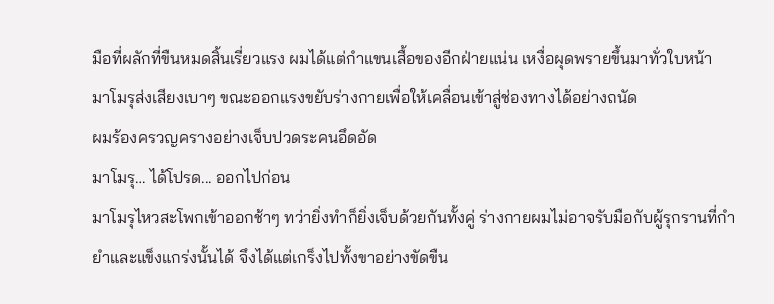มือที่ผลักที่ขืนหมดสิ้นเรี่ยวแรง ผมได้แต่กำแขนเสื้อของอีกฝ่ายแน่น เหงื่อผุดพรายขึ้นมาทั่วใบหน้า
มาโมรุส่งเสียงเบาๆ ขณะออกแรงขยับร่างกายเพื่อให้เคลื่อนเข้าสู่ช่องทางได้อย่างถนัด
ผมร้องครวญครางอย่างเจ็บปวดระคนอึดอัด
มาโมรุ… ได้โปรด... ออกไปก่อน
มาโมรุไหวสะโพกเข้าออกช้าๆ ทว่ายิ่งทำก็ยิ่งเจ็บด้วยกันทั้งคู่ ร่างกายผมไม่อาจรับมือกับผู้รุกรานที่กำยำและแข็งแกร่งนั้นได้ จึงได้แต่เกร็งไปทั้งขาอย่างขัดขืน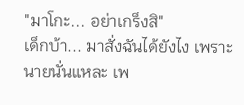"มาโกะ... อย่าเกร็งสิ"
เด็กบ้า... มาสั่งฉันได้ยังไง เพราะนายนั่นแหละ เพ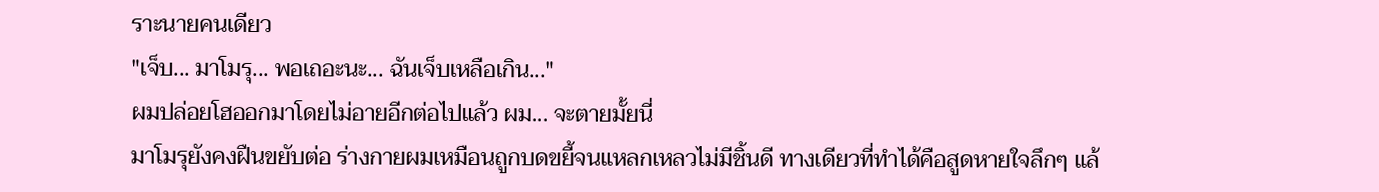ราะนายคนเดียว
"เจ็บ... มาโมรุ... พอเถอะนะ... ฉันเจ็บเหลือเกิน..."
ผมปล่อยโฮออกมาโดยไม่อายอีกต่อไปแล้ว ผม... จะตายมั้ยนี่
มาโมรุยังคงฝืนขยับต่อ ร่างกายผมเหมือนถูกบดขยี้จนแหลกเหลวไม่มีชิ้นดี ทางเดียวที่ทำได้คือสูดหายใจลึกๆ แล้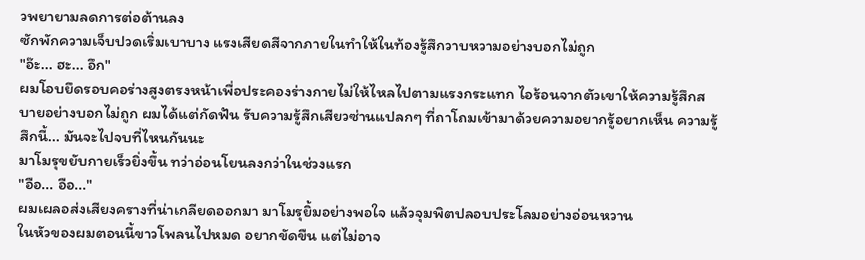วพยายามลดการต่อต้านลง
ซักพักความเจ็บปวดเริ่มเบาบาง แรงเสียดสีจากภายในทำให้ในท้องรู้สึกวาบหวามอย่างบอกไม่ถูก
"อ๊ะ... ฮะ... อึก"
ผมโอบยึดรอบคอร่างสูงตรงหน้าเพื่อประคองร่างกายไม่ให้ไหลไปตามแรงกระแทก ไอร้อนจากตัวเขาให้ความรู้สึกสบายอย่างบอกไม่ถูก ผมได้แต่กัดฟัน รับความรู้สึกเสียวซ่านแปลกๆ ที่ถาโถมเข้ามาด้วยความอยากรู้อยากเห็น ความรู้สึกนี้... มันจะไปจบที่ไหนกันนะ
มาโมรุขยับกายเร็วยิ่งขึ้น ทว่าอ่อนโยนลงกว่าในช่วงแรก
"อือ... อือ..."
ผมเผลอส่งเสียงครางที่น่าเกลียดออกมา มาโมรุยิ้มอย่างพอใจ แล้วจุมพิตปลอบประโลมอย่างอ่อนหวาน
ในหัวของผมตอนนี้ขาวโพลนไปหมด อยากขัดขืน แต่ไม่อาจ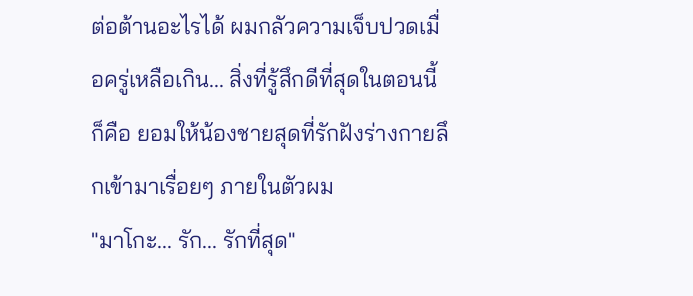ต่อต้านอะไรได้ ผมกลัวความเจ็บปวดเมื่อครู่เหลือเกิน... สิ่งที่รู้สึกดีที่สุดในตอนนี้ก็คือ ยอมให้น้องชายสุดที่รักฝังร่างกายลึกเข้ามาเรื่อยๆ ภายในตัวผม
"มาโกะ... รัก... รักที่สุด"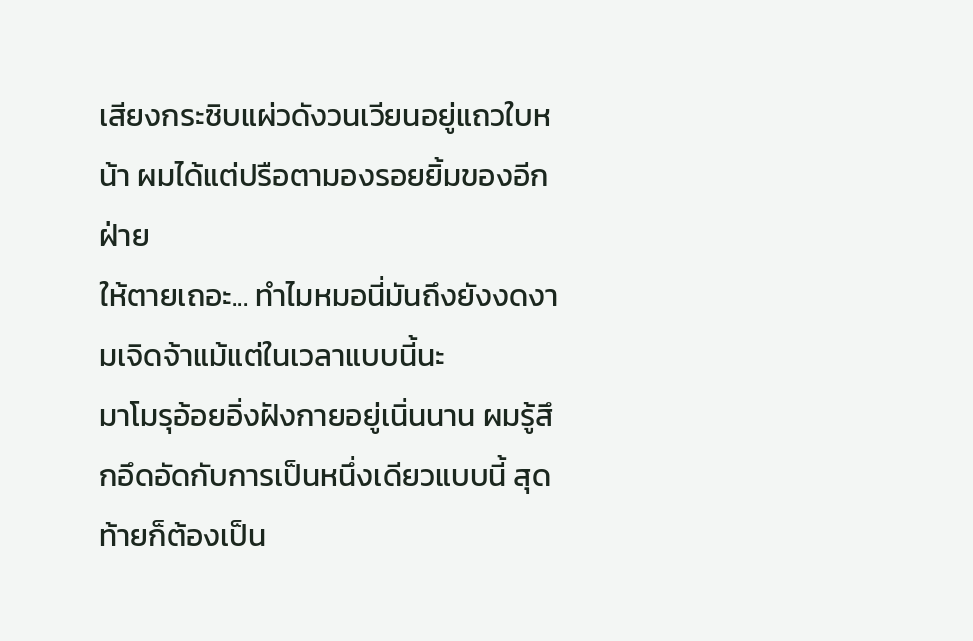เสียงกระซิบแผ่วดังวนเวียนอยู่แถวใบหน้า ผมได้แต่ปรือตามองรอยยิ้มของอีกฝ่าย
ให้ตายเถอะ... ทำไมหมอนี่มันถึงยังงดงามเจิดจ้าแม้แต่ในเวลาแบบนี้นะ
มาโมรุอ้อยอิ่งฝังกายอยู่เนิ่นนาน ผมรู้สึกอึดอัดกับการเป็นหนึ่งเดียวแบบนี้ สุดท้ายก็ต้องเป็น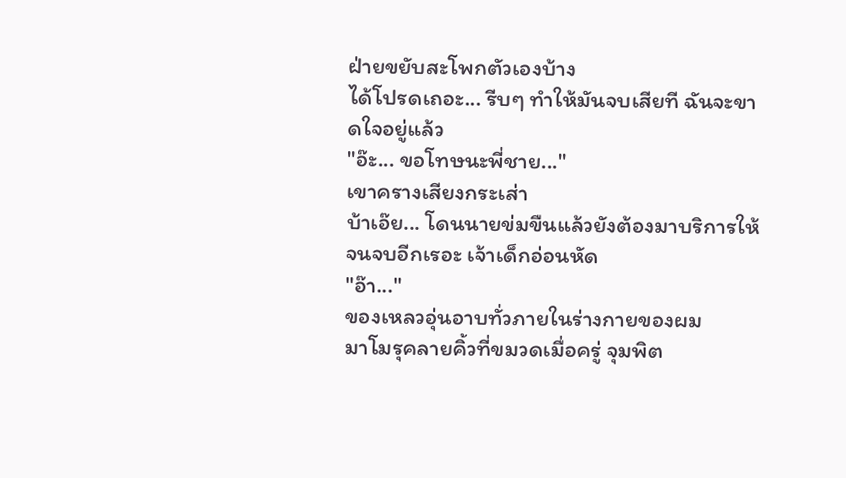ฝ่ายขยับสะโพกตัวเองบ้าง
ได้โปรดเถอะ... รีบๆ ทำให้มันจบเสียที ฉันจะขาดใจอยู่แล้ว
"อ๊ะ... ขอโทษนะพี่ชาย..."
เขาครางเสียงกระเส่า
บ้าเอ๊ย... โดนนายข่มขืนแล้วยังต้องมาบริการให้จนจบอีกเรอะ เจ้าเด็กอ่อนหัด
"อ๊า..."
ของเหลวอุ่นอาบทั่วภายในร่างกายของผม
มาโมรุคลายคิ้วที่ขมวดเมื่อครู่ จุมพิต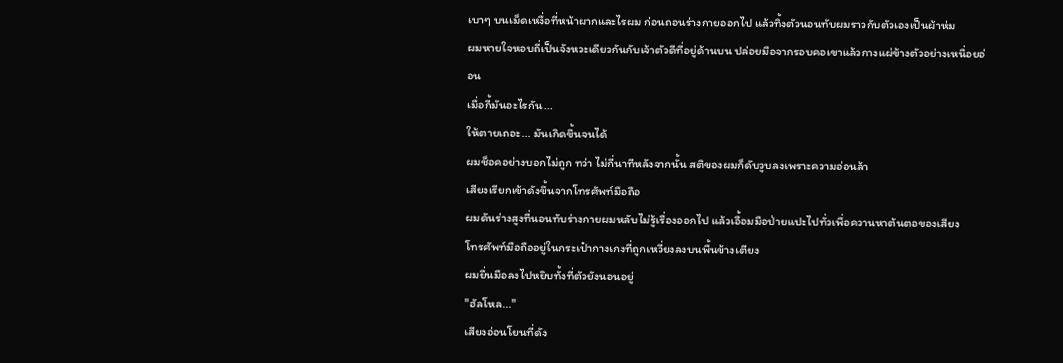เบาๆ บนเม็ดเหงื่อที่หน้าผากและไรผม ก่อนถอนร่างกายออกไป แล้วทิ้งตัวนอนทับผมราวกับตัวเองเป็นผ้าห่ม
ผมหายใจหอบถี่เป็นจังหวะเดียวกันกับเจ้าตัวดีที่อยู่ด้านบน ปล่อยมือจากรอบคอเขาแล้วกางแผ่ข้างตัวอย่างเหนื่อยอ่อน
เมื่อกี้มันอะไรกัน...
ให้ตายเถอะ... มันเกิดขึ้นจนได้
ผมช็อคอย่างบอกไม่ถูก ทว่า ไม่กี่นาทีหลังจากนั้น สติของผมก็ดับวูบลงเพราะความอ่อนล้า
เสียงเรียกเข้าดังขึ้นจากโทรศัพท์มือถือ
ผมดันร่างสูงที่นอนทับร่างกายผมหลับไม่รู้เรื่องออกไป แล้วเอื้อมมือป่ายแปะไปทั่วเพื่อควานหาต้นตอของเสียง
โทรศัพท์มือถืออยู่ในกระเป๋ากางเกงที่ถูกเหวี่ยงลงบนพื้นข้างเตียง
ผมยื่นมือลงไปหยิบทั้งที่ตัวยังนอนอยู่
"ฮัลโหล..."
เสียงอ่อนโยนที่ดัง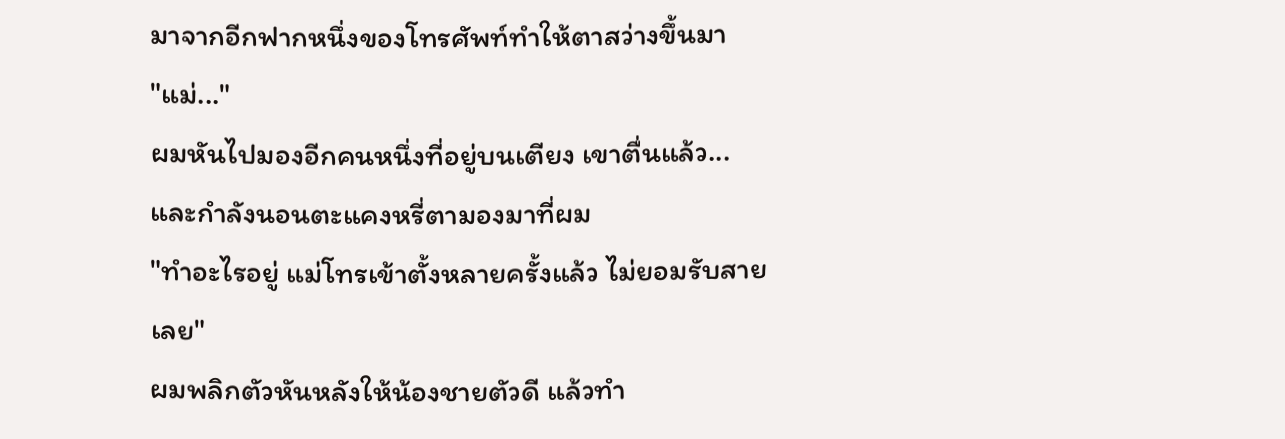มาจากอีกฟากหนึ่งของโทรศัพท์ทำให้ตาสว่างขึ้นมา
"แม่..."
ผมหันไปมองอีกคนหนึ่งที่อยู่บนเตียง เขาตื่นแล้ว... และกำลังนอนตะแคงหรี่ตามองมาที่ผม
"ทำอะไรอยู่ แม่โทรเข้าตั้งหลายครั้งแล้ว ไม่ยอมรับสายเลย"
ผมพลิกตัวหันหลังให้น้องชายตัวดี แล้วทำ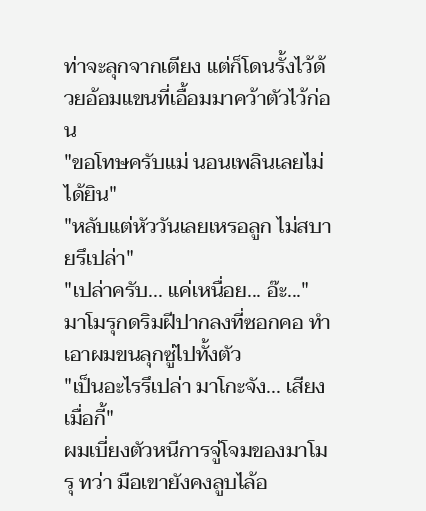ท่าจะลุกจากเตียง แต่ก็โดนรั้งไว้ด้วยอ้อมแขนที่เอื้อมมาคว้าตัวไว้ก่อน
"ขอโทษครับแม่ นอนเพลินเลยไม่ได้ยิน"
"หลับแต่หัววันเลยเหรอลูก ไม่สบายรึเปล่า"
"เปล่าครับ... แค่เหนื่อย... อ๊ะ..."
มาโมรุกดริมฝีปากลงที่ซอกคอ ทำเอาผมขนลุกซู่ไปทั้งตัว
"เป็นอะไรรึเปล่า มาโกะจัง... เสียงเมื่อกี้"
ผมเบี่ยงตัวหนีการจู่โจมของมาโมรุ ทว่า มือเขายังคงลูบไล้อ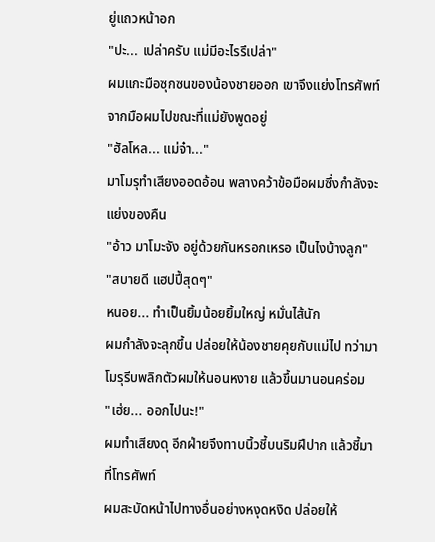ยู่แถวหน้าอก
"ปะ... เปล่าครับ แม่มีอะไรรึเปล่า"
ผมแกะมือซุกซนของน้องชายออก เขาจึงแย่งโทรศัพท์จากมือผมไปขณะที่แม่ยังพูดอยู่
"ฮัลโหล... แม่จ๋า..."
มาโมรุทำเสียงออดอ้อน พลางคว้าข้อมือผมซึ่งกำลังจะแย่งของคืน
"อ้าว มาโมะจัง อยู่ด้วยกันหรอกเหรอ เป็นไงบ้างลูก"
"สบายดี แฮปปี้สุดๆ"
หนอย... ทำเป็นยิ้มน้อยยิ้มใหญ่ หมั่นไส้นัก
ผมกำลังจะลุกขึ้น ปล่อยให้น้องชายคุยกับแม่ไป ทว่ามาโมรุรีบพลิกตัวผมให้นอนหงาย แล้วขึ้นมานอนคร่อม
"เฮ่ย... ออกไปนะ!"
ผมทำเสียงดุ อีกฝ่ายจึงทาบนิ้วชี้บนริมฝีปาก แล้วชี้มาที่โทรศัพท์
ผมสะบัดหน้าไปทางอื่นอย่างหงุดหงิด ปล่อยให้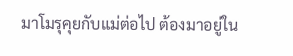มาโมรุคุยกับแม่ต่อไป ต้องมาอยู่ใน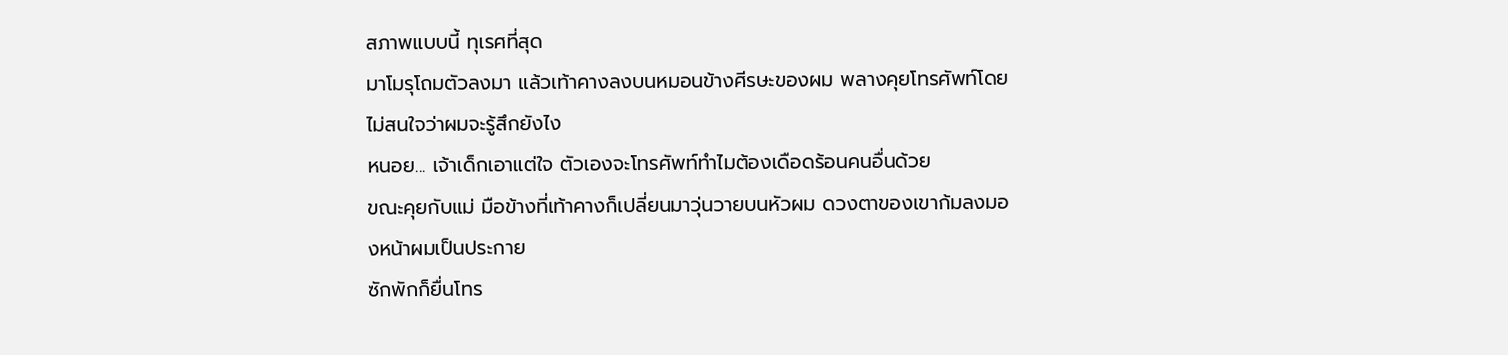สภาพแบบนี้ ทุเรศที่สุด
มาโมรุโถมตัวลงมา แล้วเท้าคางลงบนหมอนข้างศีรษะของผม พลางคุยโทรศัพท์โดยไม่สนใจว่าผมจะรู้สึกยังไง
หนอย... เจ้าเด็กเอาแต่ใจ ตัวเองจะโทรศัพท์ทำไมต้องเดือดร้อนคนอื่นด้วย
ขณะคุยกับแม่ มือข้างที่เท้าคางก็เปลี่ยนมาวุ่นวายบนหัวผม ดวงตาของเขาก้มลงมองหน้าผมเป็นประกาย
ซักพักก็ยื่นโทร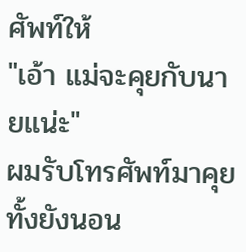ศัพท์ให้
"เอ้า แม่จะคุยกับนายแน่ะ"
ผมรับโทรศัพท์มาคุยทั้งยังนอน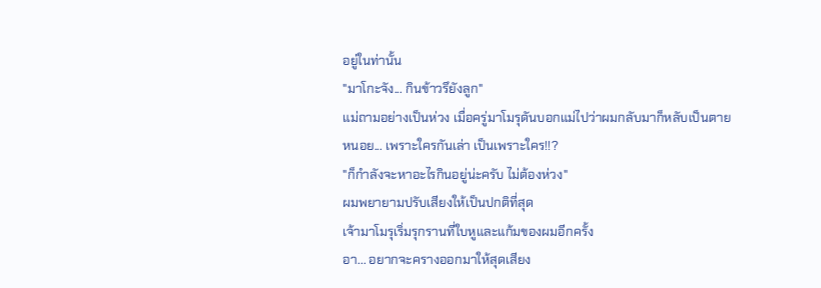อยู่ในท่านั้น
"มาโกะจัง... กินข้าวรึยังลูก"
แม่ถามอย่างเป็นห่วง เมื่อครู่มาโมรุดันบอกแม่ไปว่าผมกลับมาก็หลับเป็นตาย
หนอย... เพราะใครกันเล่า เป็นเพราะใคร!!?
"ก็กำลังจะหาอะไรกินอยู่น่ะครับ ไม่ต้องห่วง"
ผมพยายามปรับเสียงให้เป็นปกติที่สุด
เจ้ามาโมรุเริ่มรุกรานที่ใบหูและแก้มของผมอีกครั้ง
อา... อยากจะครางออกมาให้สุดเสียง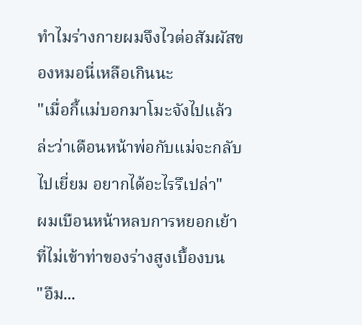ทำไมร่างกายผมจึงไวต่อสัมผัสของหมอนี่เหลือเกินนะ
"เมื่อกี้แม่บอกมาโมะจังไปแล้วล่ะว่าเดือนหน้าพ่อกับแม่จะกลับไปเยี่ยม อยากได้อะไรรึเปล่า"
ผมเบือนหน้าหลบการหยอกเย้าที่ไม่เข้าท่าของร่างสูงเบื้องบน
"อืม...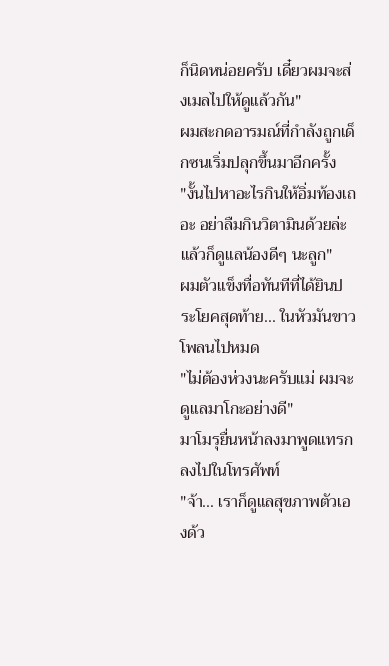ก็นิดหน่อยครับ เดี๋ยวผมจะส่งเมลไปให้ดูแล้วกัน"
ผมสะกดอารมณ์ที่กำลังถูกเด็กซนเริ่มปลุกขึ้นมาอีกครั้ง
"งั้นไปหาอะไรกินให้อิ่มท้องเถอะ อย่าลืมกินวิตามินด้วยล่ะ แล้วก็ดูแลน้องดีๆ นะลูก"
ผมตัวแข็งทื่อทันทีที่ได้ยินประโยคสุดท้าย... ในหัวมันขาวโพลนไปหมด
"ไม่ต้องห่วงนะครับแม่ ผมจะดูแลมาโกะอย่างดี"
มาโมรุยื่นหน้าลงมาพูดแทรกลงไปในโทรศัพท์
"จ้า... เราก็ดูแลสุขภาพตัวเองด้ว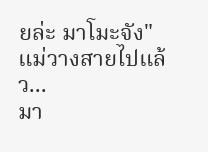ยล่ะ มาโมะจัง"
แม่วางสายไปแล้ว...
มา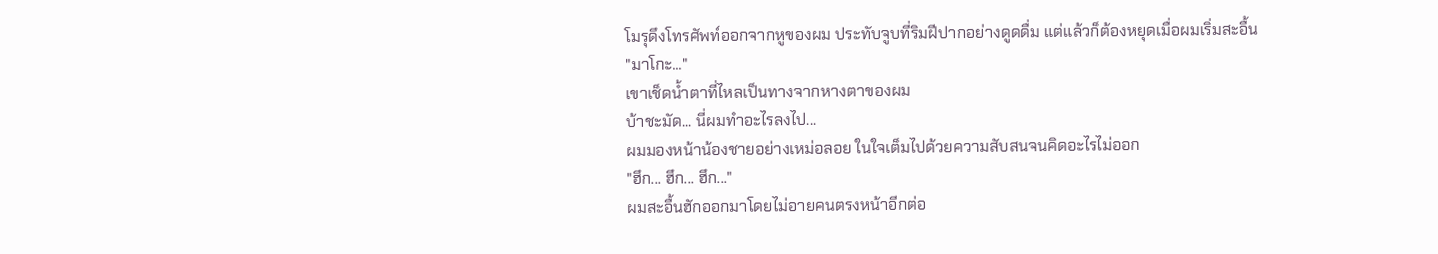โมรุดึงโทรศัพท์ออกจากหูของผม ประทับจูบที่ริมฝีปากอย่างดูดดื่ม แต่แล้วก็ต้องหยุดเมื่อผมเริ่มสะอื้น
"มาโกะ..."
เขาเช็ดน้ำตาที่ไหลเป็นทางจากหางตาของผม
บ้าชะมัด... นี่ผมทำอะไรลงไป...
ผมมองหน้าน้องชายอย่างเหม่อลอย ในใจเต็มไปด้วยความสับสนจนคิดอะไรไม่ออก
"ฮึก... ฮึก... ฮึก..."
ผมสะอื้นฮักออกมาโดยไม่อายคนตรงหน้าอีกต่อ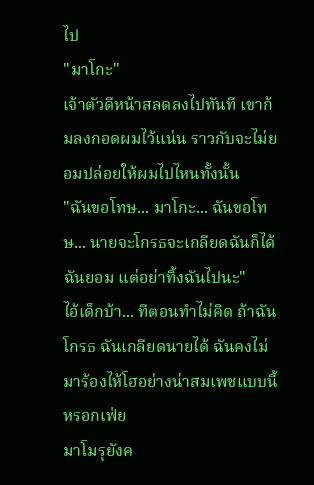ไป
"มาโกะ"
เจ้าตัวดีหน้าสลดลงไปทันที เขาก้มลงกอดผมไว้แน่น ราวกับจะไม่ยอมปล่อยให้ผมไปไหนทั้งนั้น
"ฉันขอโทษ... มาโกะ... ฉันขอโทษ... นายจะโกรธจะเกลียดฉันก็ได้ ฉันยอม แต่อย่าทิ้งฉันไปนะ"
ไอ้เด็กบ้า... ทีตอนทำไม่คิด ถ้าฉันโกรธ ฉันเกลียดนายได้ ฉันคงไม่มาร้องไห้โฮอย่างน่าสมเพชแบบนี้หรอกเฟ่ย
มาโมรุยังค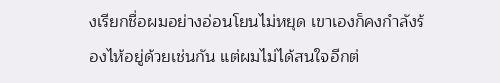งเรียกชื่อผมอย่างอ่อนโยนไม่หยุด เขาเองก็คงกำลังร้องไห้อยู่ด้วยเช่นกัน แต่ผมไม่ได้สนใจอีกต่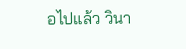อไปแล้ว วินา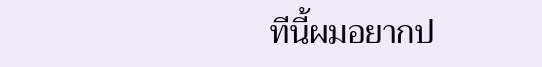ทีนี้ผมอยากป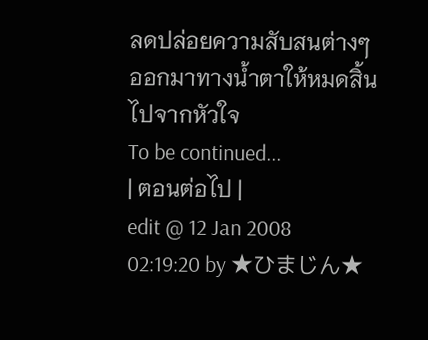ลดปล่อยความสับสนต่างๆ ออกมาทางน้ำตาให้หมดสิ้นไปจากหัวใจ
To be continued...
| ตอนต่อไป |
edit @ 12 Jan 2008 02:19:20 by ★ひまじん★